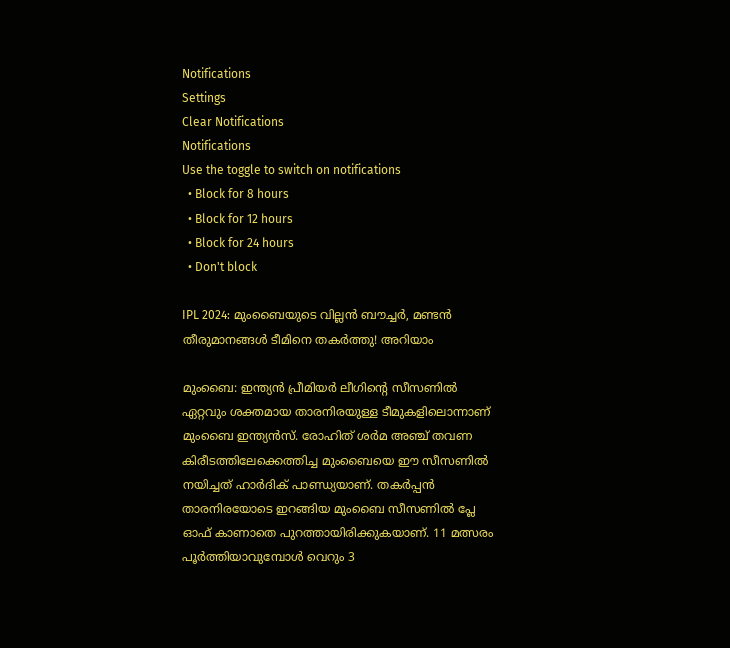Notifications
Settings
Clear Notifications
Notifications
Use the toggle to switch on notifications
  • Block for 8 hours
  • Block for 12 hours
  • Block for 24 hours
  • Don't block

IPL 2024: മുംബൈയുടെ വില്ലന്‍ ബൗച്ചര്‍, മണ്ടന്‍ തീരുമാനങ്ങള്‍ ടീമിനെ തകര്‍ത്തു! അറിയാം

മുംബൈ: ഇന്ത്യന്‍ പ്രീമിയര്‍ ലീഗിന്റെ സീസണില്‍ ഏറ്റവും ശക്തമായ താരനിരയുള്ള ടീമുകളിലൊന്നാണ് മുംബൈ ഇന്ത്യന്‍സ്. രോഹിത് ശര്‍മ അഞ്ച് തവണ കിരീടത്തിലേക്കെത്തിച്ച മുംബൈയെ ഈ സീസണില്‍ നയിച്ചത് ഹാര്‍ദിക് പാണ്ഡ്യയാണ്. തകര്‍പ്പന്‍ താരനിരയോടെ ഇറങ്ങിയ മുംബൈ സീസണില്‍ പ്ലേ ഓഫ് കാണാതെ പുറത്തായിരിക്കുകയാണ്. 11 മത്സരം പൂര്‍ത്തിയാവുമ്പോള്‍ വെറും 3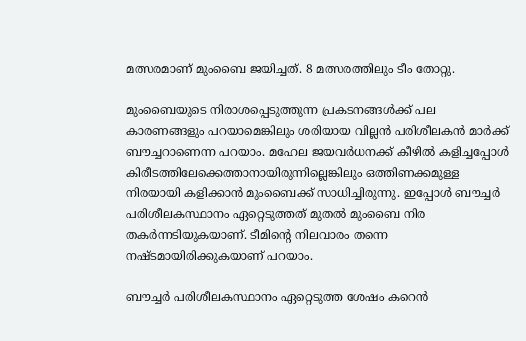മത്സരമാണ് മുംബൈ ജയിച്ചത്. 8 മത്സരത്തിലും ടീം തോറ്റു.

മുംബൈയുടെ നിരാശപ്പെടുത്തുന്ന പ്രകടനങ്ങള്‍ക്ക് പല കാരണങ്ങളും പറയാമെങ്കിലും ശരിയായ വില്ലന്‍ പരിശീലകന്‍ മാര്‍ക്ക് ബൗച്ചറാണെന്ന പറയാം. മഹേല ജയവര്‍ധനക്ക് കീഴില്‍ കളിച്ചപ്പോള്‍ കിരീടത്തിലേക്കെത്താനായിരുന്നില്ലെങ്കിലും ഒത്തിണക്കമുള്ള നിരയായി കളിക്കാന്‍ മുംബൈക്ക് സാധിച്ചിരുന്നു. ഇപ്പോള്‍ ബൗച്ചര്‍ പരിശീലകസ്ഥാനം ഏറ്റെടുത്തത് മുതല്‍ മുംബൈ നിര തകര്‍ന്നടിയുകയാണ്. ടീമിന്റെ നിലവാരം തന്നെ നഷ്ടമായിരിക്കുകയാണ് പറയാം.

ബൗച്ചര്‍ പരിശീലകസ്ഥാനം ഏറ്റെടുത്ത ശേഷം കറെന്‍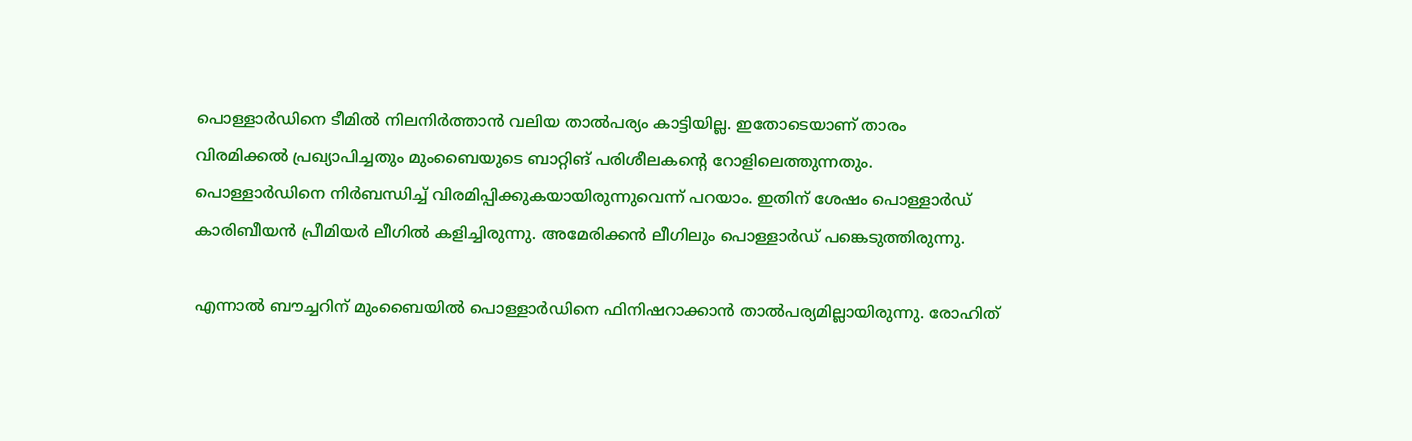പൊള്ളാര്‍ഡിനെ ടീമില്‍ നിലനിര്‍ത്താന്‍ വലിയ താല്‍പര്യം കാട്ടിയില്ല. ഇതോടെയാണ് താരം വിരമിക്കല്‍ പ്രഖ്യാപിച്ചതും മുംബൈയുടെ ബാറ്റിങ് പരിശീലകന്റെ റോളിലെത്തുന്നതും. പൊള്ളാര്‍ഡിനെ നിര്‍ബന്ധിച്ച് വിരമിപ്പിക്കുകയായിരുന്നുവെന്ന് പറയാം. ഇതിന് ശേഷം പൊള്ളാര്‍ഡ് കാരിബീയന്‍ പ്രീമിയര്‍ ലീഗില്‍ കളിച്ചിരുന്നു. അമേരിക്കന്‍ ലീഗിലും പൊള്ളാര്‍ഡ് പങ്കെടുത്തിരുന്നു.

എന്നാല്‍ ബൗച്ചറിന് മുംബൈയില്‍ പൊള്ളാര്‍ഡിനെ ഫിനിഷറാക്കാന്‍ താല്‍പര്യമില്ലായിരുന്നു. രോഹിത്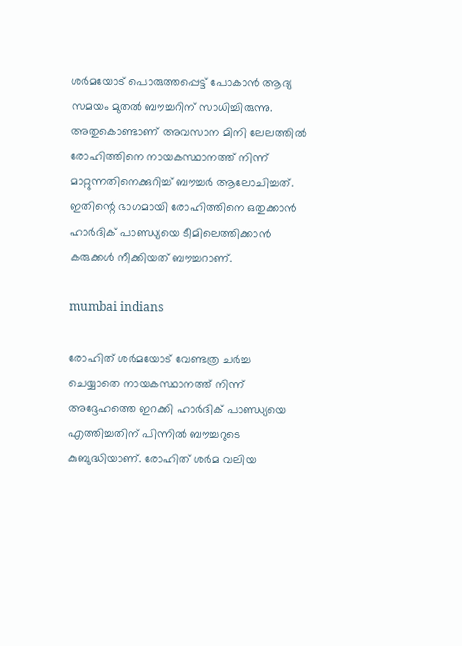ശര്‍മയോട് പൊരുത്തപ്പെട്ട് പോകാന്‍ ആദ്യ സമയം മുതല്‍ ബൗച്ചറിന് സാധിച്ചിരുന്നു. അതുകൊണ്ടാണ് അവസാന മിനി ലേലത്തില്‍ രോഹിത്തിനെ നായകസ്ഥാനത്ത് നിന്ന് മാറ്റുന്നതിനെക്കുറിച്ച് ബൗച്ചര്‍ ആലോചിച്ചത്. ഇതിന്റെ ഭാഗമായി രോഹിത്തിനെ ഒതുക്കാന്‍ ഹാര്‍ദിക് പാണ്ഡ്യയെ ടീമിലെത്തിക്കാന്‍ കരുക്കള്‍ നീക്കിയത് ബൗച്ചറാണ്.

mumbai indians

രോഹിത് ശര്‍മയോട് വേണ്ടത്ര ചര്‍ച്ച ചെയ്യാതെ നായകസ്ഥാനത്ത് നിന്ന് അദ്ദേഹത്തെ ഇറക്കി ഹാര്‍ദിക് പാണ്ഡ്യയെ എത്തിച്ചതിന് പിന്നില്‍ ബൗച്ചറുടെ കുബുദ്ധിയാണ്. രോഹിത് ശര്‍മ വലിയ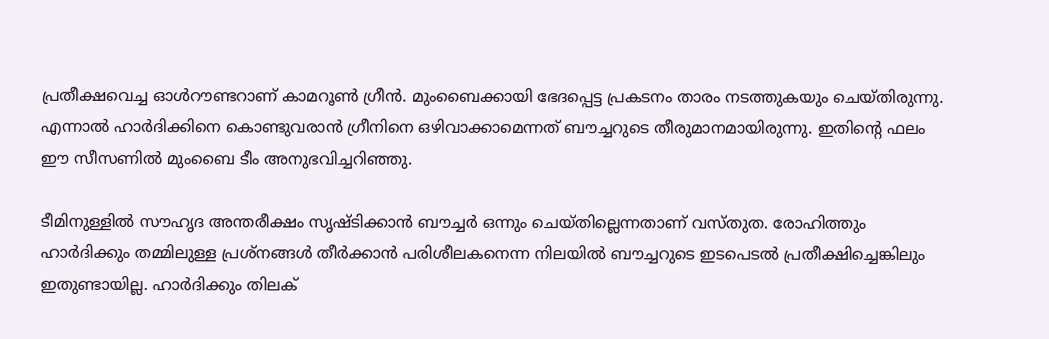പ്രതീക്ഷവെച്ച ഓള്‍റൗണ്ടറാണ് കാമറൂണ്‍ ഗ്രീന്‍. മുംബൈക്കായി ഭേദപ്പെട്ട പ്രകടനം താരം നടത്തുകയും ചെയ്തിരുന്നു. എന്നാല്‍ ഹാര്‍ദിക്കിനെ കൊണ്ടുവരാന്‍ ഗ്രീനിനെ ഒഴിവാക്കാമെന്നത് ബൗച്ചറുടെ തീരുമാനമായിരുന്നു. ഇതിന്റെ ഫലം ഈ സീസണില്‍ മുംബൈ ടീം അനുഭവിച്ചറിഞ്ഞു.

ടീമിനുള്ളില്‍ സൗഹൃദ അന്തരീക്ഷം സൃഷ്ടിക്കാന്‍ ബൗച്ചര്‍ ഒന്നും ചെയ്തില്ലെന്നതാണ് വസ്തുത. രോഹിത്തും ഹാര്‍ദിക്കും തമ്മിലുള്ള പ്രശ്‌നങ്ങള്‍ തീര്‍ക്കാന്‍ പരിശീലകനെന്ന നിലയില്‍ ബൗച്ചറുടെ ഇടപെടല്‍ പ്രതീക്ഷിച്ചെങ്കിലും ഇതുണ്ടായില്ല. ഹാര്‍ദിക്കും തിലക്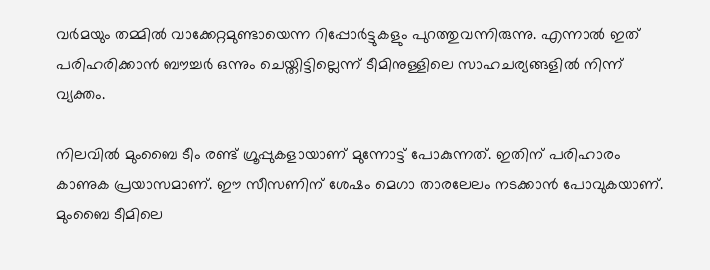വര്‍മയും തമ്മില്‍ വാക്കേറ്റമുണ്ടായെന്ന റിപ്പോര്‍ട്ടുകളും പുറത്തുവന്നിരുന്നു. എന്നാല്‍ ഇത് പരിഹരിക്കാന്‍ ബൗച്ചര്‍ ഒന്നും ചെയ്തിട്ടില്ലെന്ന് ടീമിനുള്ളിലെ സാഹചര്യങ്ങളില്‍ നിന്ന് വ്യക്തം.

നിലവില്‍ മുംബൈ ടീം രണ്ട് ഗ്രൂപ്പുകളായാണ് മുന്നോട്ട് പോകുന്നത്. ഇതിന് പരിഹാരം കാണുക പ്രയാസമാണ്. ഈ സീസണിന് ശേഷം മെഗാ താരലേലം നടക്കാന്‍ പോവുകയാണ്. മുംബൈ ടീമിലെ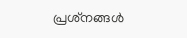പ്രശ്‌നങ്ങള്‍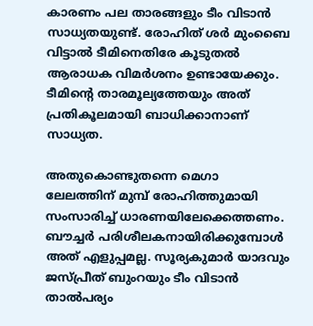കാരണം പല താരങ്ങളും ടീം വിടാന്‍ സാധ്യതയുണ്ട്. രോഹിത് ശര്‍ മുംബൈ വിട്ടാല്‍ ടീമിനെതിരേ കൂടുതല്‍ ആരാധക വിമര്‍ശനം ഉണ്ടായേക്കും. ടീമിന്റെ താരമൂല്യത്തേയും അത് പ്രതികൂലമായി ബാധിക്കാനാണ് സാധ്യത.

അതുകൊണ്ടുതന്നെ മെഗാ ലേലത്തിന് മുമ്പ് രോഹിത്തുമായി സംസാരിച്ച് ധാരണയിലേക്കെത്തണം. ബൗച്ചര്‍ പരിശീലകനായിരിക്കുമ്പോള്‍ അത് എളുപ്പമല്ല. സൂര്യകുമാര്‍ യാദവും ജസ്പ്രീത് ബുംറയും ടീം വിടാന്‍ താല്‍പര്യം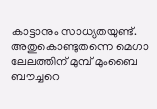കാട്ടാനും സാധ്യതയുണ്ട്. അതുകൊണ്ടുതന്നെ മെഗാ ലേലത്തിന് മുമ്പ് മുംബൈ ബൗച്ചറെ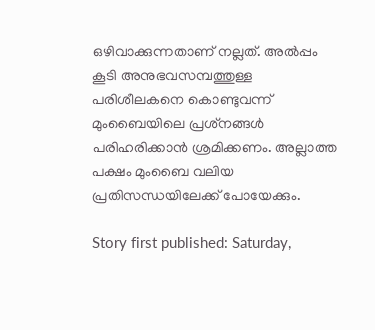ഒഴിവാക്കുന്നതാണ് നല്ലത്. അല്‍പ്പം കൂടി അനുഭവസമ്പത്തുള്ള പരിശീലകനെ കൊണ്ടുവന്ന് മുംബൈയിലെ പ്രശ്‌നങ്ങള്‍ പരിഹരിക്കാന്‍ ശ്രമിക്കണം. അല്ലാത്ത പക്ഷം മുംബൈ വലിയ പ്രതിസന്ധയിലേക്ക് പോയേക്കും.

Story first published: Saturday,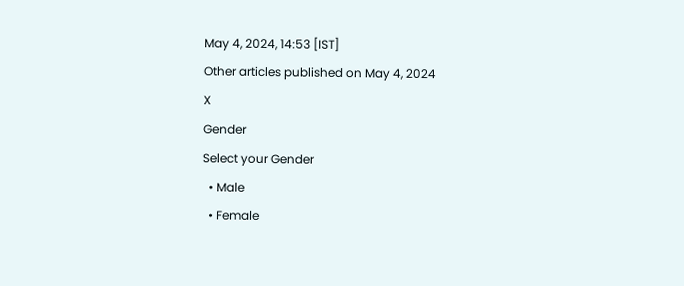May 4, 2024, 14:53 [IST]
Other articles published on May 4, 2024
X
Gender
Select your Gender
  • Male
  • Female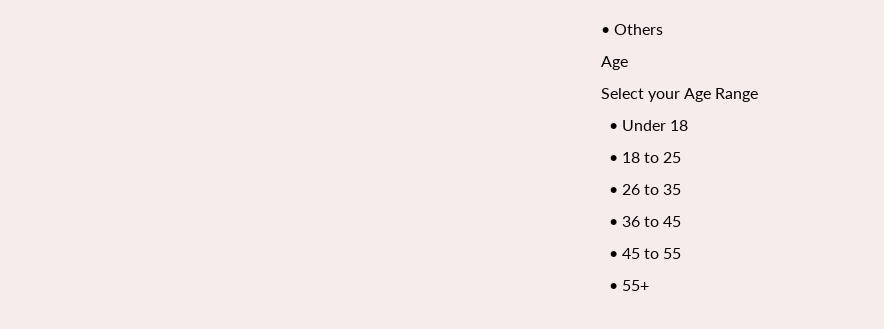• Others
Age
Select your Age Range
  • Under 18
  • 18 to 25
  • 26 to 35
  • 36 to 45
  • 45 to 55
  • 55+